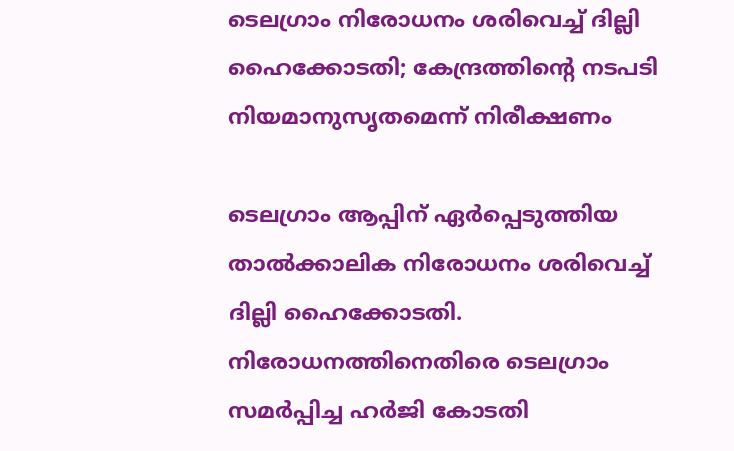ടെലഗ്രാം നിരോധനം ശരിവെച്ച് ദില്ലി ഹൈക്കോടതി; കേന്ദ്രത്തിന്റെ നടപടി നിയമാനുസൃതമെന്ന് നിരീക്ഷണം

ടെലഗ്രാം ആപ്പിന് ഏർപ്പെടുത്തിയ താൽക്കാലിക നിരോധനം ശരിവെച്ച് ദില്ലി ഹൈക്കോടതി. നിരോധനത്തിനെതിരെ ടെലഗ്രാം സമർപ്പിച്ച ഹർജി കോടതി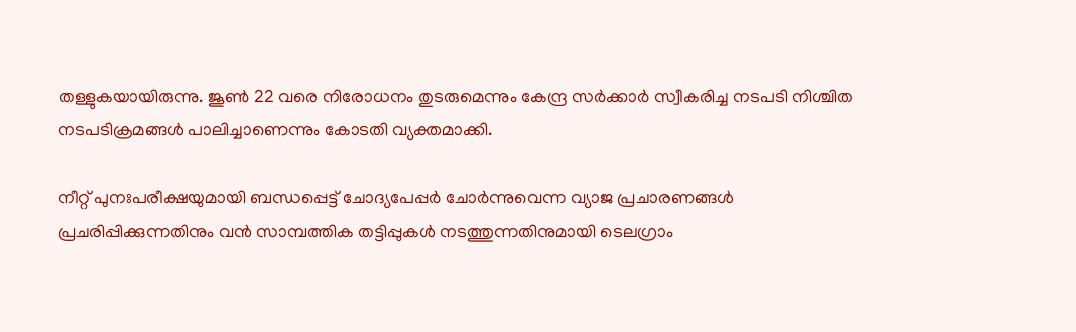തള്ളുകയായിരുന്നു. ജൂൺ 22 വരെ നിരോധനം തുടരുമെന്നും കേന്ദ്ര സർക്കാർ സ്വീകരിച്ച നടപടി നിശ്ചിത നടപടിക്രമങ്ങൾ പാലിച്ചാണെന്നും കോടതി വ്യക്തമാക്കി.

നീറ്റ് പുനഃപരീക്ഷയുമായി ബന്ധപ്പെട്ട് ചോദ്യപേപ്പർ ചോർന്നുവെന്ന വ്യാജ പ്രചാരണങ്ങൾ പ്രചരിപ്പിക്കുന്നതിനും വൻ സാമ്പത്തിക തട്ടിപ്പുകൾ നടത്തുന്നതിനുമായി ടെലഗ്രാം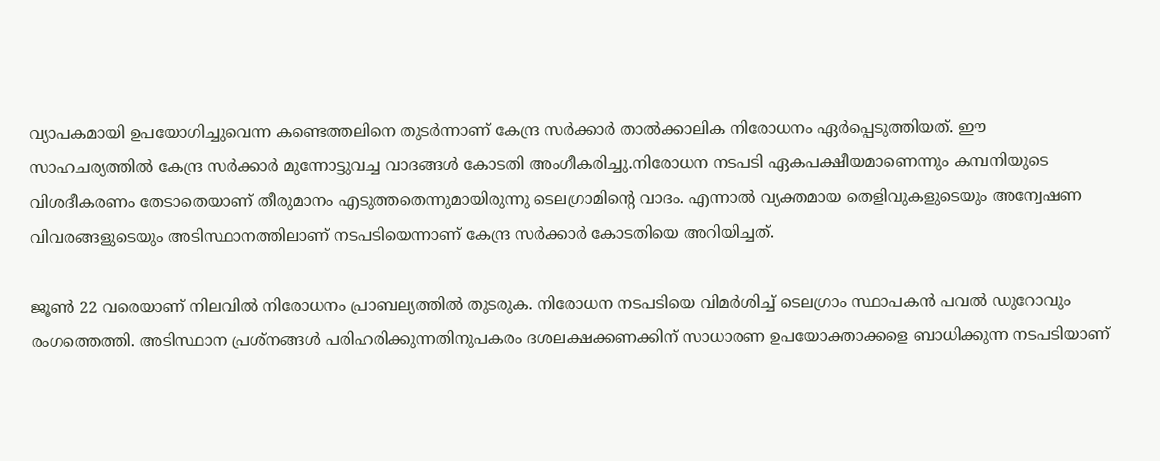വ്യാപകമായി ഉപയോഗിച്ചുവെന്ന കണ്ടെത്തലിനെ തുടർന്നാണ് കേന്ദ്ര സർക്കാർ താൽക്കാലിക നിരോധനം ഏർപ്പെടുത്തിയത്. ഈ സാഹചര്യത്തിൽ കേന്ദ്ര സർക്കാർ മുന്നോട്ടുവച്ച വാദങ്ങൾ കോടതി അംഗീകരിച്ചു.നിരോധന നടപടി ഏകപക്ഷീയമാണെന്നും കമ്പനിയുടെ വിശദീകരണം തേടാതെയാണ് തീരുമാനം എടുത്തതെന്നുമായിരുന്നു ടെലഗ്രാമിന്റെ വാദം. എന്നാൽ വ്യക്തമായ തെളിവുകളുടെയും അന്വേഷണ വിവരങ്ങളുടെയും അടിസ്ഥാനത്തിലാണ് നടപടിയെന്നാണ് കേന്ദ്ര സർക്കാർ കോടതിയെ അറിയിച്ചത്.

ജൂൺ 22 വരെയാണ് നിലവിൽ നിരോധനം പ്രാബല്യത്തിൽ തുടരുക. നിരോധന നടപടിയെ വിമർശിച്ച് ടെലഗ്രാം സ്ഥാപകൻ പവൽ ഡുറോവും രംഗത്തെത്തി. അടിസ്ഥാന പ്രശ്നങ്ങൾ പരിഹരിക്കുന്നതിനുപകരം ദശലക്ഷക്കണക്കിന് സാധാരണ ഉപയോക്താക്കളെ ബാധിക്കുന്ന നടപടിയാണ്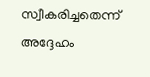സ്വീകരിച്ചതെന്ന് അദ്ദേഹം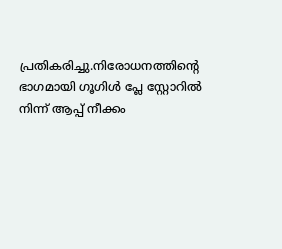പ്രതികരിച്ചു.നിരോധനത്തിന്റെ ഭാഗമായി ഗൂഗിൾ പ്ലേ സ്റ്റോറിൽ നിന്ന് ആപ്പ് നീക്കം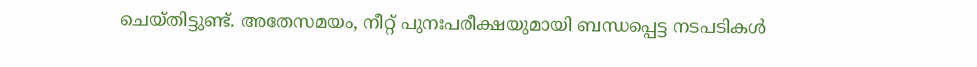ചെയ്തിട്ടുണ്ട്. അതേസമയം, നീറ്റ് പുനഃപരീക്ഷയുമായി ബന്ധപ്പെട്ട നടപടികൾ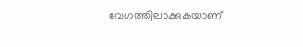വേഗത്തിലാക്കുകയാണ്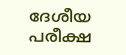ദേശീയ പരീക്ഷ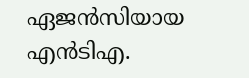ഏജൻസിയായ എൻടിഎ.